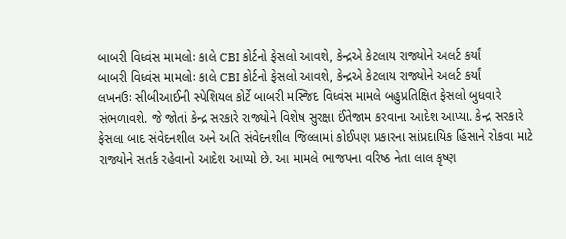બાબરી વિધ્વંસ મામલોઃ કાલે CBI કોર્ટનો ફેસલો આવશે, કેન્દ્રએ કેટલાય રાજ્યોને અલર્ટ કર્યાં
બાબરી વિધ્વંસ મામલોઃ કાલે CBI કોર્ટનો ફેસલો આવશે, કેન્દ્રએ કેટલાય રાજ્યોને અલર્ટ કર્યાં
લખનઉઃ સીબીઆઈની સ્પેશિયલ કોર્ટે બાબરી મસ્જિદ વિધ્વંસ મામલે બહુપ્રતિક્ષિત ફેસલો બુધવારે સંભળાવશે. જે જોતાં કેન્દ્ર સરકારે રાજ્યોને વિશેષ સુરક્ષા ઈંતેજામ કરવાના આદેશ આપ્યા. કેન્દ્ર સરકારે ફેસલા બાદ સંવેદનશીલ અને અતિ સંવેદનશીલ જિલ્લામાં કોઈપણ પ્રકારના સાંપ્રદાયિક હિંસાને રોકવા માટે રાજ્યોને સતર્ક રહેવાનો આદેશ આપ્યો છે. આ મામલે ભાજપના વરિષ્ઠ નેતા લાલ કૃષ્ણ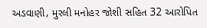અડવાણી, મુરલી મનોહર જોશી સહિત 32 આરોપિત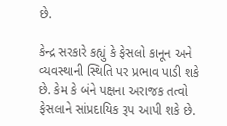છે.

કેન્દ્ર સરકારે કહ્યું કે ફેસલો કાનૂન અને વ્યવસ્થાની સ્થિતિ પર પ્રભાવ પાડી શકે છે. કેમ કે બંને પક્ષના અરાજક તત્વો ફેસલાને સાંપ્રદાયિક રૂપ આપી શકે છે.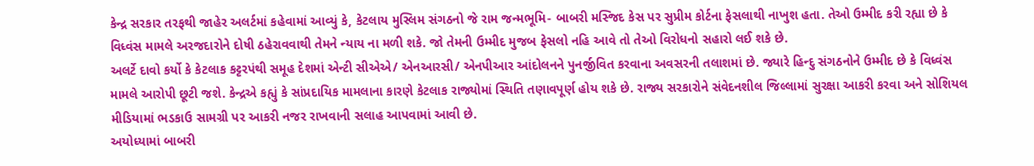કેન્દ્ર સરકાર તરફથી જાહેર અલર્ટમાં કહેવામાં આવ્યું કે, કેટલાય મુસ્લિમ સંગઠનો જે રામ જન્મભૂમિ- બાબરી મસ્જિદ કેસ પર સુપ્રીમ કોર્ટના ફેસલાથી નાખુશ હતા. તેઓ ઉમ્મીદ કરી રહ્યા છે કે વિધ્વંસ મામલે અરજદારોને દોષી ઠહેરાવવાથી તેમને ન્યાય ના મળી શકે. જો તેમની ઉમ્મીદ મુજબ ફેસલો નહિ આવે તો તેઓ વિરોધનો સહારો લઈ શકે છે.
અલર્ટે દાવો કર્યો કે કેટલાક કટ્ટરપંથી સમૂહ દેશમાં એન્ટી સીએએ/ એનઆરસી/ એનપીઆર આંદોલનને પુનર્જીવિત કરવાના અવસરની તલાશમાં છે. જ્યારે હિન્દુ સંગઠનોને ઉમ્મીદ છે કે વિધ્વંસ મામલે આરોપી છૂટી જશે. કેન્દ્રએ કહ્યું કે સાંપ્રદાયિક મામલાના કારણે કેટલાક રાજ્યોમાં સ્થિતિ તણાવપૂર્ણ હોય શકે છે. રાજ્ય સરકારોને સંવેદનશીલ જિલ્લામાં સુરક્ષા આકરી કરવા અને સોશિયલ મીડિયામાં ભડકાઉ સામગ્રી પર આકરી નજર રાખવાની સલાહ આપવામાં આવી છે.
અયોધ્યામાં બાબરી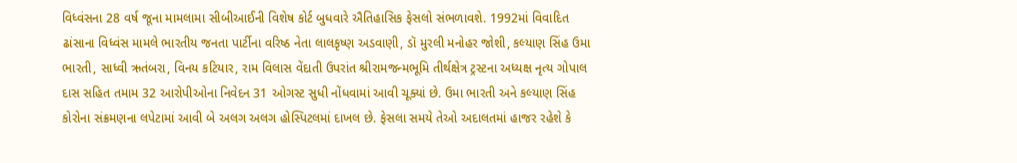વિધ્વંસના 28 વર્ષ જૂના મામલામા સીબીઆઈની વિશેષ કોર્ટ બુધવારે ઐતિહાસિક ફેસલો સંભળાવશે. 1992માં વિવાદિત ઢાંસાના વિધ્વંસ મામલે ભારતીય જનતા પાર્ટીના વરિષ્ઠ નેતા લાલકૃષ્ણ અડવાણી, ડૉ મુરલી મનોહર જોશી, કલ્યાણ સિંહ ઉમા ભારતી, સાધ્વી ઋતંબરા, વિનય કટિયાર, રામ વિલાસ વેંદાતી ઉપરાંત શ્રીરામજન્મભૂમિ તીર્થક્ષેત્ર ટ્રસ્ટના અધ્યક્ષ નૃત્ય ગોપાલ દાસ સહિત તમામ 32 આરોપીઓના નિવેદન 31 ઓગસ્ટ સુધી નોંધવામાં આવી ચૂક્યાં છે. ઉમા ભારતી અને કલ્યાણ સિંહ કોરોના સંક્રમણના લપેટામાં આવી બે અલગ અલગ હોસ્પિટલમાં દાખલ છે. ફેસલા સમયે તેઓ અદાલતમાં હાજર રહેશે કે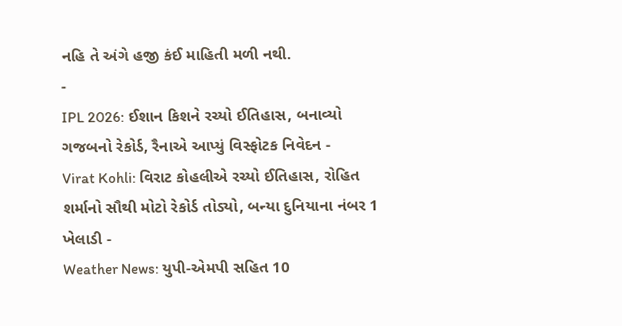નહિ તે અંગે હજી કંઈ માહિતી મળી નથી.
-
IPL 2026: ઈશાન કિશને રચ્યો ઈતિહાસ, બનાવ્યો ગજબનો રેકોર્ડ, રૈનાએ આપ્યું વિસ્ફોટક નિવેદન -
Virat Kohli: વિરાટ કોહલીએ રચ્યો ઈતિહાસ, રોહિત શર્માનો સૌથી મોટો રેકોર્ડ તોડ્યો, બન્યા દુનિયાના નંબર 1 ખેલાડી -
Weather News: યુપી-એમપી સહિત 10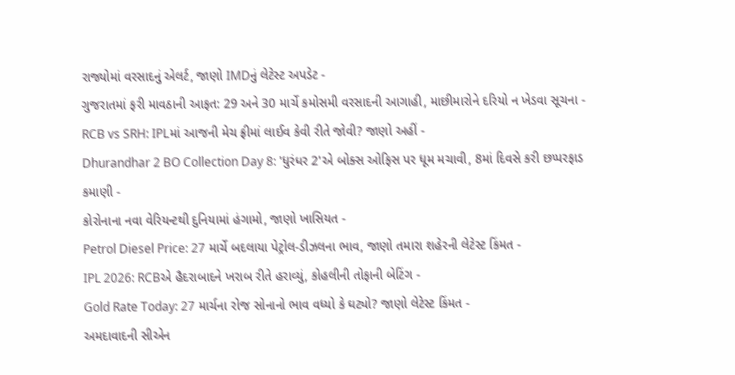રાજ્યોમાં વરસાદનું એલર્ટ, જાણો IMDનું લેટેસ્ટ અપડેટ -
ગુજરાતમાં ફરી માવઠાની આફત: 29 અને 30 માર્ચે કમોસમી વરસાદની આગાહી, માછીમારોને દરિયો ન ખેડવા સૂચના -
RCB vs SRH: IPLમાં આજની મેચ ફ્રીમાં લાઈવ કેવી રીતે જોવી? જાણો અહીં -
Dhurandhar 2 BO Collection Day 8: 'ધુરંધર 2'એ બોક્સ ઓફિસ પર ધૂમ મચાવી, 8માં દિવસે કરી છપ્પરફાડ કમાણી -
કોરોનાના નવા વેરિયન્ટથી દુનિયામાં હંગામો, જાણો ખાસિયત -
Petrol Diesel Price: 27 માર્ચે બદલાયા પેટ્રોલ-ડીઝલના ભાવ, જાણો તમારા શહેરની લેટેસ્ટ કિંમત -
IPL 2026: RCBએ હૈદરાબાદને ખરાબ રીતે હરાવ્યું, કોહલીની તોફાની બેટિંગ -
Gold Rate Today: 27 માર્ચના રોજ સોનાનો ભાવ વધ્યો કે ઘટ્યો? જાણો લેટેસ્ટ કિંમત -
અમદાવાદની સીએન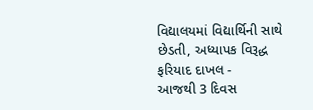વિદ્યાલયમાં વિદ્યાર્થિની સાથે છેડતી, અધ્યાપક વિરૂદ્ધ ફરિયાદ દાખલ -
આજથી 3 દિવસ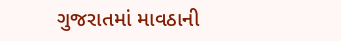ગુજરાતમાં માવઠાની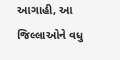આગાહી, આ જિલ્લાઓને વધુ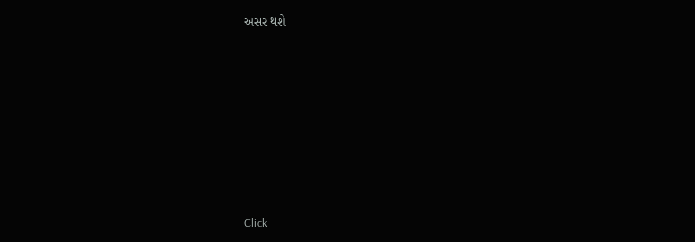અસર થશે








Click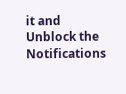it and Unblock the Notifications